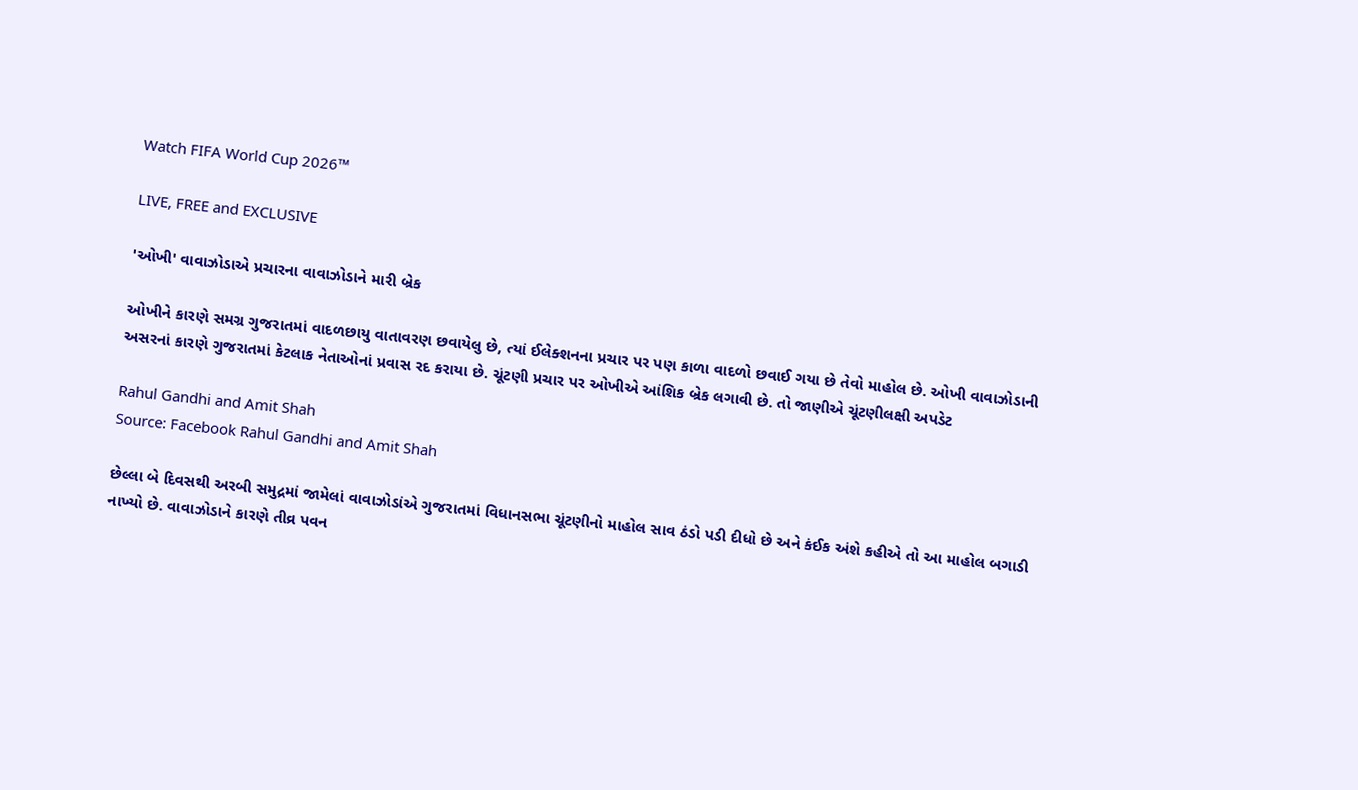Watch FIFA World Cup 2026™

LIVE, FREE and EXCLUSIVE

'ઓખી' વાવાઝોડાએ પ્રચારના વાવાઝોડાને મારી બ્રેક

ઓખીને કારણે સમગ્ર ગુજરાતમાં વાદળછાયુ વાતાવરણ છવાયેલુ છે, ત્યાં ઈલેક્શનના પ્રચાર પર પણ કાળા વાદળો છવાઈ ગયા છે તેવો માહોલ છે. ઓખી વાવાઝોડાની અસરનાં કારણે ગુજરાતમાં કેટલાક નેતાઓનાં પ્રવાસ રદ કરાયા છે. ચૂંટણી પ્રચાર પર ઓખીએ આંશિક બ્રેક લગાવી છે. તો જાણીએ ચૂંટણીલક્ષી અપડેટ

Rahul Gandhi and Amit Shah
Source: Facebook Rahul Gandhi and Amit Shah

છેલ્લા બે દિવસથી અરબી સમુદ્રમાં જામેલાં વાવાઝોડાંએ ગુજરાતમાં વિધાનસભા ચૂંટણીનો માહોલ સાવ ઠંડો પડી દીધો છે અને કંઈક અંશે કહીએ તો આ માહોલ બગાડી નાખ્યો છે. વાવાઝોડાને કારણે તીવ્ર પવન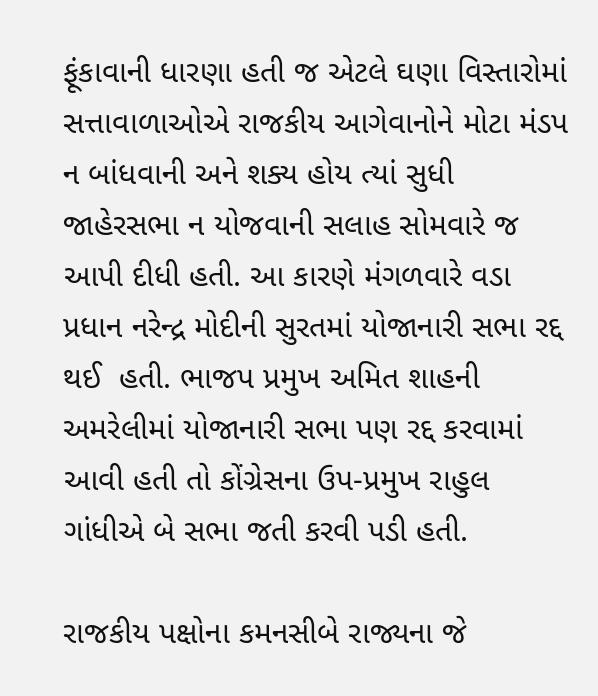ફૂંકાવાની ધારણા હતી જ એટલે ઘણા વિસ્તારોમાં સત્તાવાળાઓએ રાજકીય આગેવાનોને મોટા મંડપ ન બાંધવાની અને શક્ય હોય ત્યાં સુધી જાહેરસભા ન યોજવાની સલાહ સોમવારે જ આપી દીધી હતી. આ કારણે મંગળવારે વડા પ્રધાન નરેન્દ્ર મોદીની સુરતમાં યોજાનારી સભા રદ્દ થઈ  હતી. ભાજપ પ્રમુખ અમિત શાહની  અમરેલીમાં યોજાનારી સભા પણ રદ્દ કરવામાં આવી હતી તો કોંગ્રેસના ઉપ-પ્રમુખ રાહુલ ગાંધીએ બે સભા જતી કરવી પડી હતી.

રાજકીય પક્ષોના કમનસીબે રાજ્યના જે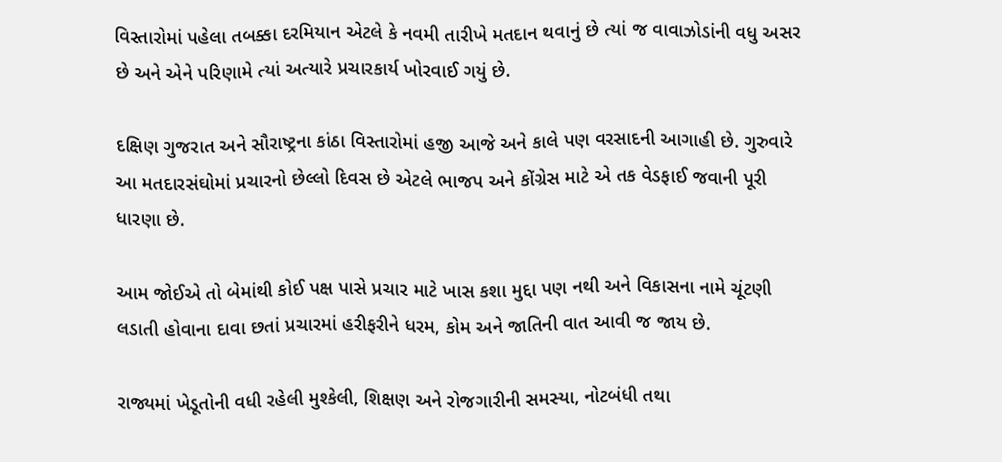વિસ્તારોમાં પહેલા તબક્કા દરમિયાન એટલે કે નવમી તારીખે મતદાન થવાનું છે ત્યાં જ વાવાઝોડાંની વધુ અસર છે અને એને પરિણામે ત્યાં અત્યારે પ્રચારકાર્ય ખોરવાઈ ગયું છે.

દક્ષિણ ગુજરાત અને સૌરાષ્ટ્રના કાંઠા વિસ્તારોમાં હજી આજે અને કાલે પણ વરસાદની આગાહી છે. ગુરુવારે આ મતદારસંઘોમાં પ્રચારનો છેલ્લો દિવસ છે એટલે ભાજપ અને કોંગ્રેસ માટે એ તક વેડફાઈ જવાની પૂરી ધારણા છે.

આમ જોઈએ તો બેમાંથી કોઈ પક્ષ પાસે પ્રચાર માટે ખાસ કશા મુદ્દા પણ નથી અને વિકાસના નામે ચૂંટણી લડાતી હોવાના દાવા છતાં પ્રચારમાં હરીફરીને ધરમ, કોમ અને જાતિની વાત આવી જ જાય છે.

રાજ્યમાં ખેડૂતોની વધી રહેલી મુશ્કેલી, શિક્ષણ અને રોજગારીની સમસ્યા, નોટબંધી તથા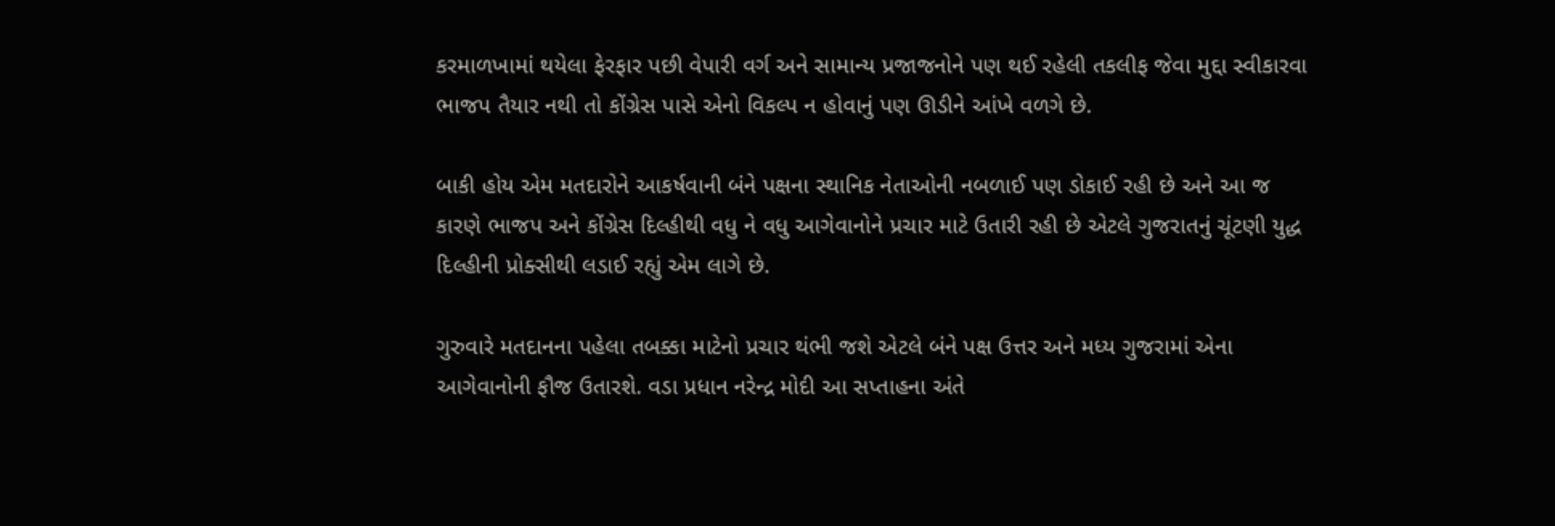કરમાળખામાં થયેલા ફેરફાર પછી વેપારી વર્ગ અને સામાન્ય પ્રજાજનોને પણ થઈ રહેલી તકલીફ જેવા મુદ્દા સ્વીકારવા ભાજપ તૈયાર નથી તો કોંગ્રેસ પાસે એનો વિકલ્પ ન હોવાનું પણ ઊડીને આંખે વળગે છે.

બાકી હોય એમ મતદારોને આકર્ષવાની બંને પક્ષના સ્થાનિક નેતાઓની નબળાઈ પણ ડોકાઈ રહી છે અને આ જ કારણે ભાજપ અને કોંગ્રેસ દિલ્હીથી વધુ ને વધુ આગેવાનોને પ્રચાર માટે ઉતારી રહી છે એટલે ગુજરાતનું ચૂંટણી યુદ્ધ દિલ્હીની પ્રોક્સીથી લડાઈ રહ્યું એમ લાગે છે.

ગુરુવારે મતદાનના પહેલા તબક્કા માટેનો પ્રચાર થંભી જશે એટલે બંને પક્ષ ઉત્તર અને મધ્ય ગુજરામાં એના આગેવાનોની ફૌજ ઉતારશે. વડા પ્રધાન નરેન્દ્ર મોદી આ સપ્તાહના અંતે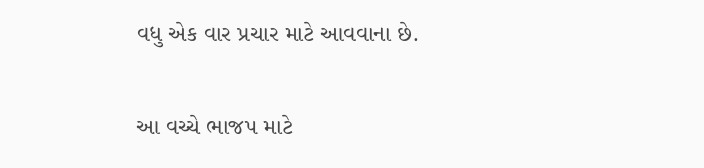વધુ એક વાર પ્રચાર માટે આવવાના છે.

આ વચ્ચે ભાજપ માટે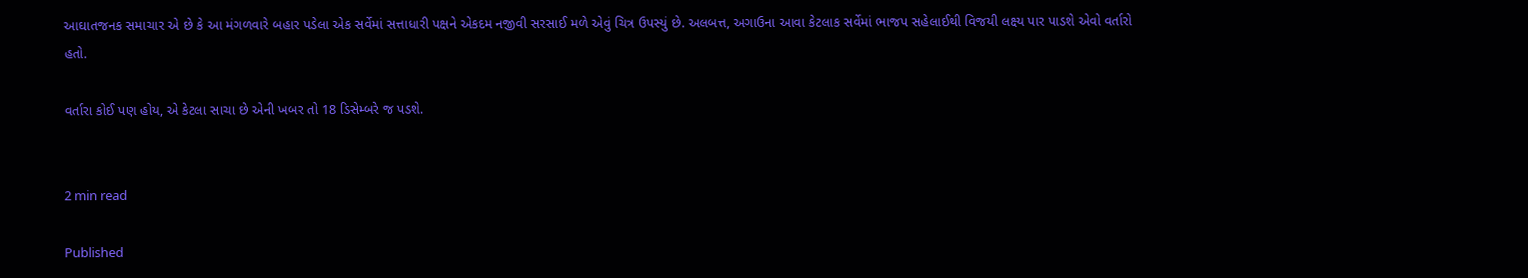આઘાતજનક સમાચાર એ છે કે આ મંગળવારે બહાર પડેલા એક સર્વેમાં સત્તાધારી પક્ષને એકદમ નજીવી સરસાઈ મળે એવું ચિત્ર ઉપસ્યું છે. અલબત્ત, અગાઉના આવા કેટલાક સર્વેમાં ભાજપ સહેલાઈથી વિજયી લક્ષ્ય પાર પાડશે એવો વર્તારો હતો.

વર્તારા કોઈ પણ હોય, એ કેટલા સાચા છે એની ખબર તો 18 ડિસેમ્બરે જ પડશે.


2 min read

Published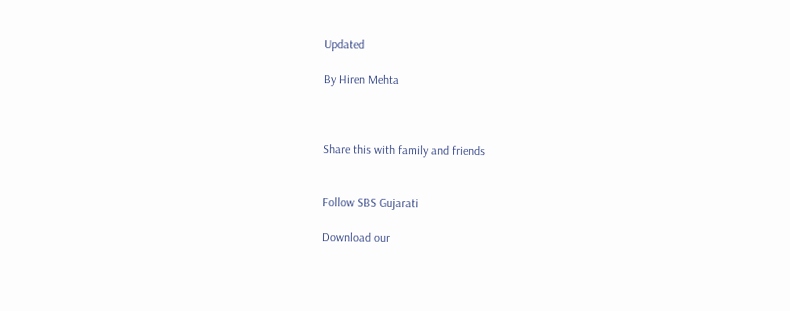Updated

By Hiren Mehta



Share this with family and friends


Follow SBS Gujarati

Download our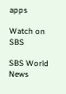apps

Watch on SBS

SBS World News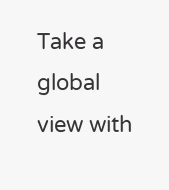Take a global view with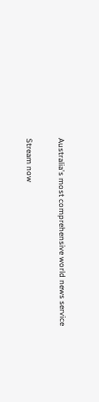Australia's most comprehensive world news service

Stream now